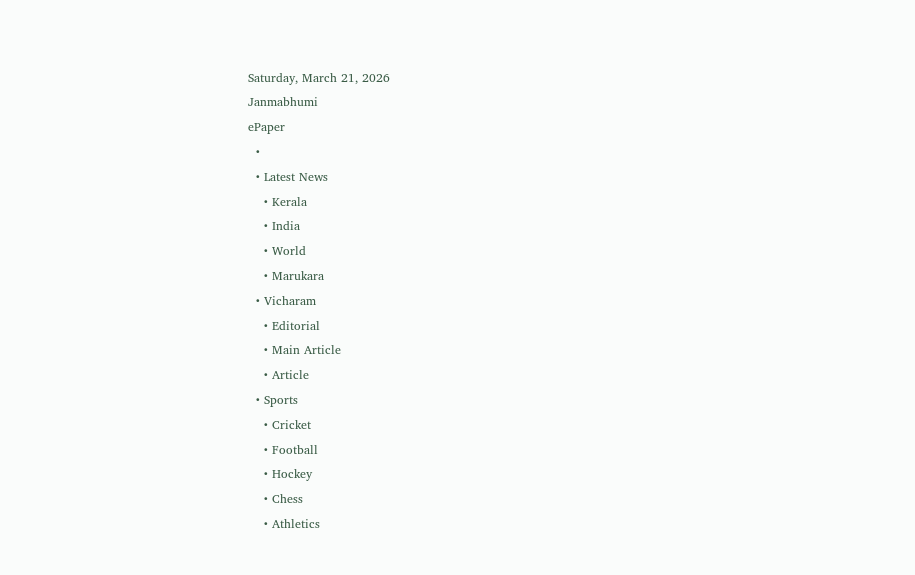Saturday, March 21, 2026
Janmabhumi
ePaper
  •
  • Latest News
    • Kerala
    • India
    • World
    • Marukara
  • Vicharam
    • Editorial
    • Main Article
    • Article
  • Sports
    • Cricket
    • Football
    • Hockey
    • Chess
    • Athletics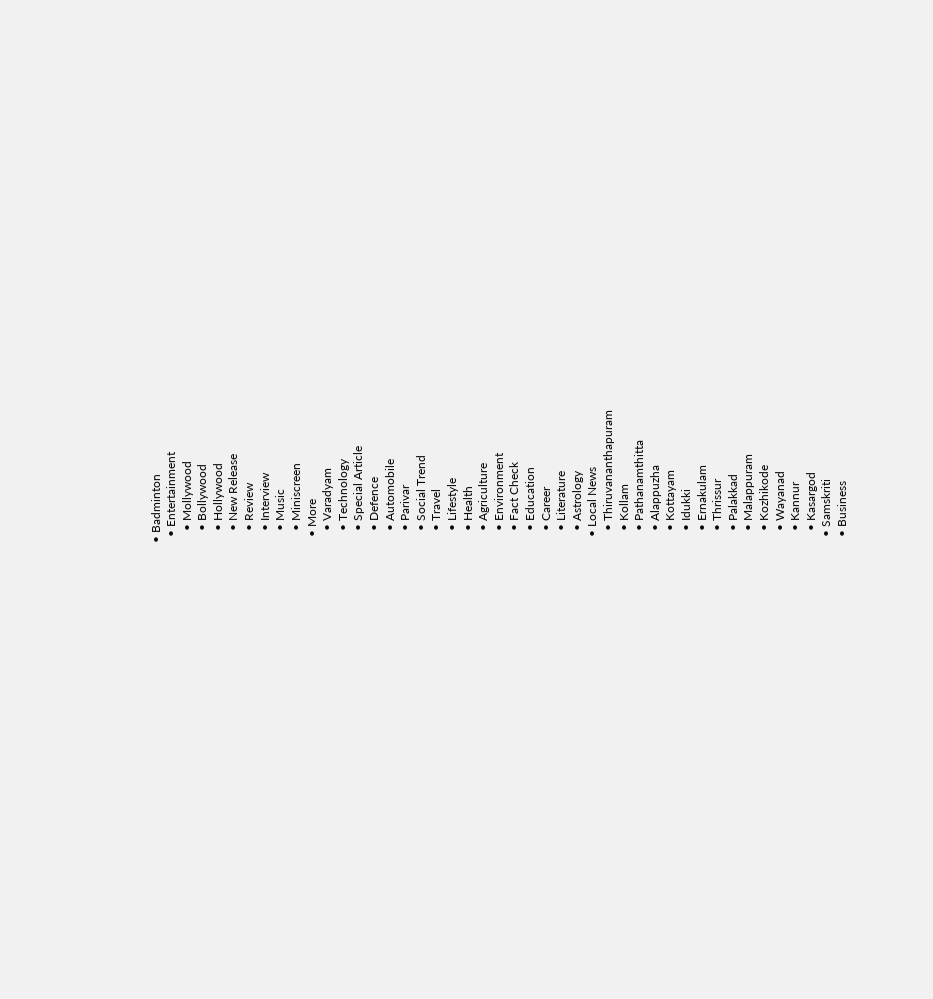• Badminton
  • Entertainment
    • Mollywood
    • Bollywood
    • Hollywood
    • New Release
    • Review
    • Interview
    • Music
    • Miniscreen
  • More
    • Varadyam
    • Technology
    • Special Article
    • Defence
    • Automobile
    • Parivar
    • Social Trend
    • Travel
    • Lifestyle
    • Health
    • Agriculture
    • Environment
    • Fact Check
    • Education
    • Career
    • Literature
    • Astrology
  • Local News
    • Thiruvananthapuram
    • Kollam
    • Pathanamthitta
    • Alappuzha
    • Kottayam
    • Idukki
    • Ernakulam
    • Thrissur
    • Palakkad
    • Malappuram
    • Kozhikode
    • Wayanad
    • Kannur
    • Kasargod
  • Samskriti
  • Business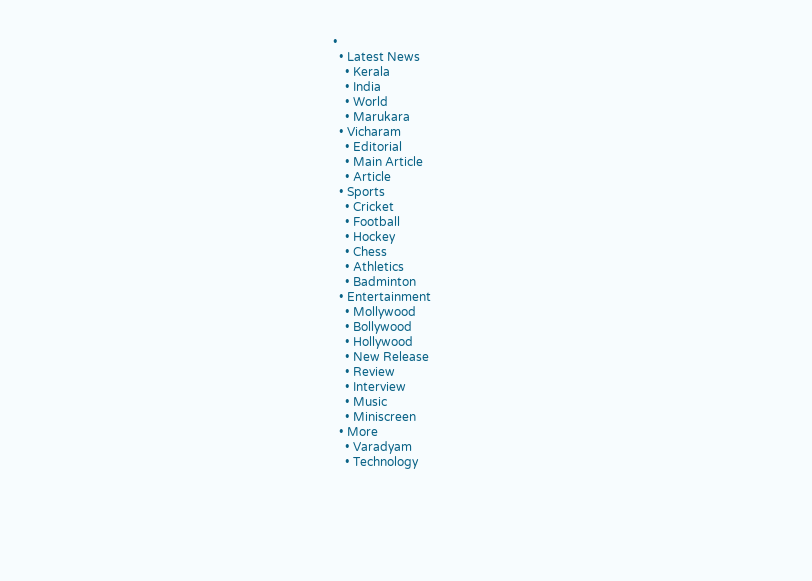•
  • Latest News
    • Kerala
    • India
    • World
    • Marukara
  • Vicharam
    • Editorial
    • Main Article
    • Article
  • Sports
    • Cricket
    • Football
    • Hockey
    • Chess
    • Athletics
    • Badminton
  • Entertainment
    • Mollywood
    • Bollywood
    • Hollywood
    • New Release
    • Review
    • Interview
    • Music
    • Miniscreen
  • More
    • Varadyam
    • Technology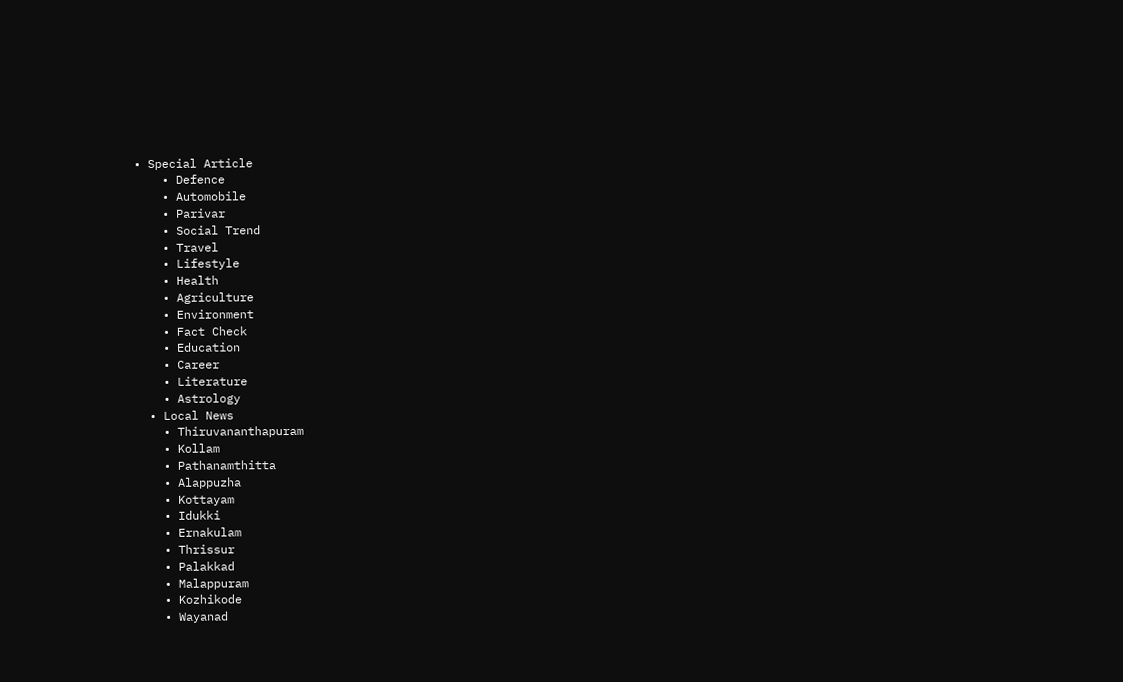• Special Article
    • Defence
    • Automobile
    • Parivar
    • Social Trend
    • Travel
    • Lifestyle
    • Health
    • Agriculture
    • Environment
    • Fact Check
    • Education
    • Career
    • Literature
    • Astrology
  • Local News
    • Thiruvananthapuram
    • Kollam
    • Pathanamthitta
    • Alappuzha
    • Kottayam
    • Idukki
    • Ernakulam
    • Thrissur
    • Palakkad
    • Malappuram
    • Kozhikode
    • Wayanad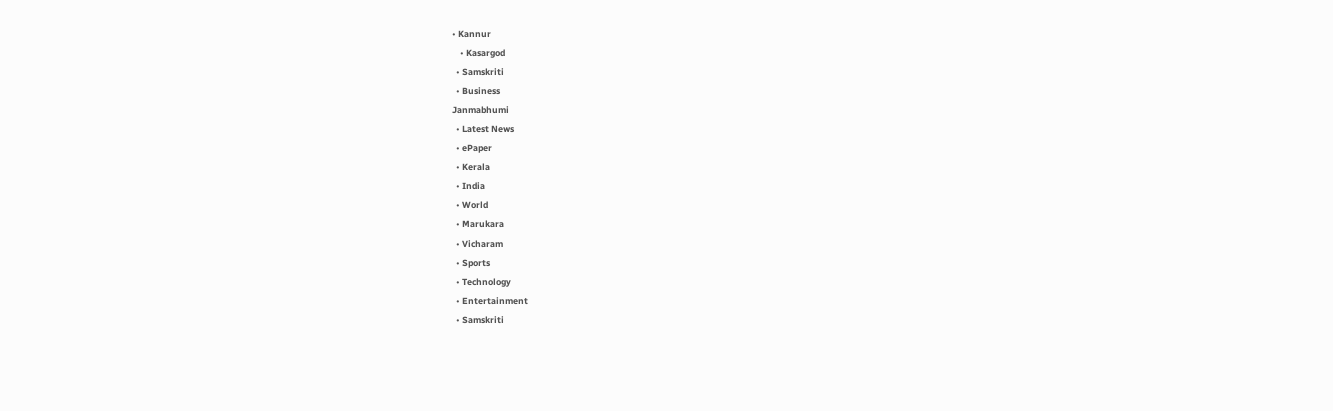• Kannur
    • Kasargod
  • Samskriti
  • Business
Janmabhumi
  • Latest News
  • ePaper
  • Kerala
  • India
  • World
  • Marukara
  • Vicharam
  • Sports
  • Technology
  • Entertainment
  • Samskriti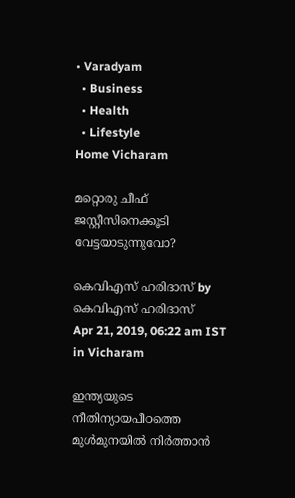• Varadyam
  • Business
  • Health
  • Lifestyle
Home Vicharam

മറ്റൊരു ചീഫ് ജസ്റ്റീസിനെക്കൂടി വേട്ടയാടുന്നുവോ?

കെവിഎസ് ഹരിദാസ് by കെവിഎസ് ഹരിദാസ്
Apr 21, 2019, 06:22 am IST
in Vicharam

ഇന്ത്യയുടെ നീതിന്യായപീഠത്തെ മുള്‍മുനയില്‍ നിര്‍ത്താന്‍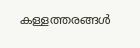കള്ളത്തരങ്ങള്‍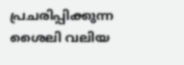പ്രചരിപ്പിക്കുന്ന ശൈലി വലിയ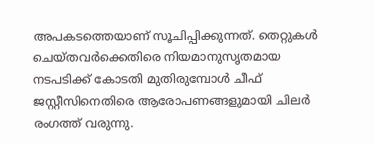അപകടത്തെയാണ് സൂചിപ്പിക്കുന്നത്. തെറ്റുകള്‍ ചെയ്തവര്‍ക്കെതിരെ നിയമാനുസൃതമായ നടപടിക്ക് കോടതി മുതിരുമ്പോള്‍ ചീഫ് ജസ്റ്റീസിനെതിരെ ആരോപണങ്ങളുമായി ചിലര്‍ രംഗത്ത് വരുന്നു.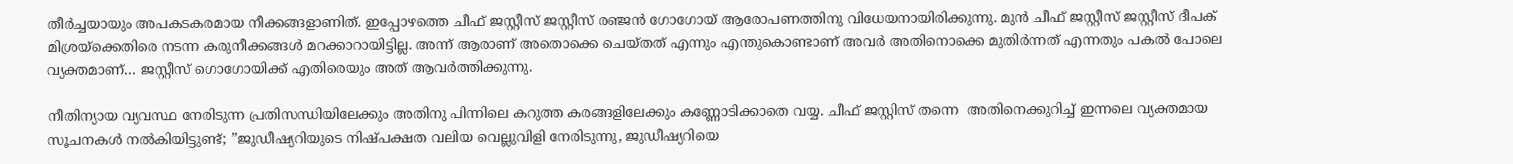തീര്‍ച്ചയായും അപകടകരമായ നീക്കങ്ങളാണിത്. ഇപ്പോഴത്തെ ചീഫ് ജസ്റ്റീസ് ജസ്റ്റീസ് രഞ്ജന്‍ ഗോഗോയ് ആരോപണത്തിനു വിധേയനായിരിക്കുന്നു. മുന്‍ ചീഫ് ജസ്റ്റീസ് ജസ്റ്റീസ് ദീപക് മിശ്രയ്‌ക്കെതിരെ നടന്ന കരുനീക്കങ്ങള്‍ മറക്കാറായിട്ടില്ല. അന്ന് ആരാണ് അതൊക്കെ ചെയ്തത് എന്നും എന്തുകൊണ്ടാണ് അവര്‍ അതിനൊക്കെ മുതിര്‍ന്നത് എന്നതും പകല്‍ പോലെ വ്യക്തമാണ്… ജസ്റ്റീസ് ഗൊഗോയിക്ക് എതിരെയും അത് ആവര്‍ത്തിക്കുന്നു.

നീതിന്യായ വ്യവസ്ഥ നേരിടുന്ന പ്രതിസന്ധിയിലേക്കും അതിനു പിന്നിലെ കറുത്ത കരങ്ങളിലേക്കും കണ്ണോടിക്കാതെ വയ്യ. ചീഫ് ജസ്റ്റിസ് തന്നെ  അതിനെക്കുറിച്ച് ഇന്നലെ വ്യക്തമായ സൂചനകള്‍ നല്‍കിയിട്ടുണ്ട്; ”ജുഡീഷ്യറിയുടെ നിഷ്പക്ഷത വലിയ വെല്ലുവിളി നേരിടുന്നു, ജുഡീഷ്യറിയെ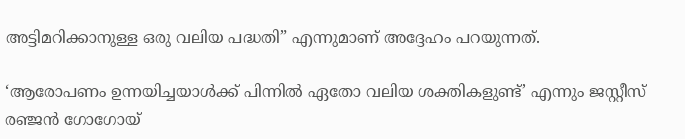അട്ടിമറിക്കാനുള്ള ഒരു വലിയ പദ്ധതി” എന്നുമാണ് അദ്ദേഹം പറയുന്നത്.

‘ആരോപണം ഉന്നയിച്ചയാള്‍ക്ക് പിന്നില്‍ ഏതോ വലിയ ശക്തികളുണ്ട്’ എന്നും ജസ്റ്റീസ് രഞ്ജന്‍ ഗോഗോയ്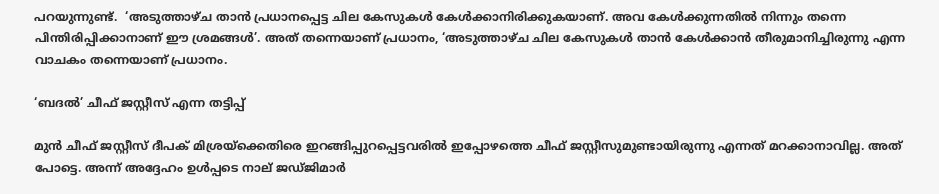പറയുന്നുണ്ട്.  ‘അടുത്താഴ്ച താന്‍ പ്രധാനപ്പെട്ട ചില കേസുകള്‍ കേള്‍ക്കാനിരിക്കുകയാണ്. അവ കേള്‍ക്കുന്നതില്‍ നിന്നും തന്നെ പിന്തിരിപ്പിക്കാനാണ് ഈ ശ്രമങ്ങള്‍’. അത് തന്നെയാണ് പ്രധാനം, ‘അടുത്താഴ്ച ചില കേസുകള്‍ താന്‍ കേള്‍ക്കാന്‍ തീരുമാനിച്ചിരുന്നു എന്ന വാചകം തന്നെയാണ് പ്രധാനം.

‘ബദല്‍’ ചീഫ് ജസ്റ്റീസ് എന്ന തട്ടിപ്പ്

മുന്‍ ചീഫ് ജസ്റ്റീസ് ദീപക് മിശ്രയ്‌ക്കെതിരെ ഇറങ്ങിപ്പുറപ്പെട്ടവരില്‍ ഇപ്പോഴത്തെ ചീഫ് ജസ്റ്റീസുമുണ്ടായിരുന്നു എന്നത് മറക്കാനാവില്ല. അത് പോട്ടെ. അന്ന് അദ്ദേഹം ഉള്‍പ്പടെ നാല് ജഡ്ജിമാര്‍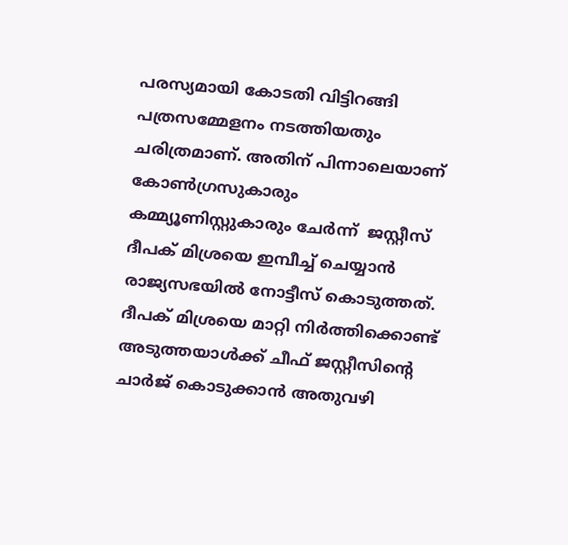പരസ്യമായി കോടതി വിട്ടിറങ്ങി പത്രസമ്മേളനം നടത്തിയതും ചരിത്രമാണ്. അതിന് പിന്നാലെയാണ് കോണ്‍ഗ്രസുകാരും കമ്മ്യൂണിസ്റ്റുകാരും ചേര്‍ന്ന്  ജസ്റ്റീസ് ദീപക് മിശ്രയെ ഇമ്പീച്ച് ചെയ്യാന്‍  രാജ്യസഭയില്‍ നോട്ടീസ് കൊടുത്തത്. ദീപക് മിശ്രയെ മാറ്റി നിര്‍ത്തിക്കൊണ്ട് അടുത്തയാള്‍ക്ക് ചീഫ് ജസ്റ്റീസിന്റെ ചാര്‍ജ് കൊടുക്കാന്‍ അതുവഴി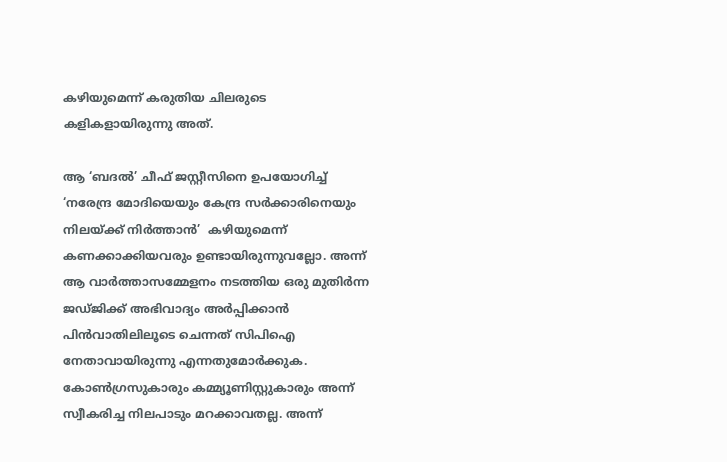കഴിയുമെന്ന് കരുതിയ ചിലരുടെ കളികളായിരുന്നു അത്.

ആ ‘ബദല്‍’ ചീഫ് ജസ്റ്റീസിനെ ഉപയോഗിച്ച് ‘നരേന്ദ്ര മോദിയെയും കേന്ദ്ര സര്‍ക്കാരിനെയും നിലയ്‌ക്ക് നിര്‍ത്താന്‍’  കഴിയുമെന്ന് കണക്കാക്കിയവരും ഉണ്ടായിരുന്നുവല്ലോ. അന്ന് ആ വാര്‍ത്താസമ്മേളനം നടത്തിയ ഒരു മുതിര്‍ന്ന ജഡ്ജിക്ക് അഭിവാദ്യം അര്‍പ്പിക്കാന്‍ പിന്‍വാതിലിലൂടെ ചെന്നത് സിപിഐ നേതാവായിരുന്നു എന്നതുമോര്‍ക്കുക. കോണ്‍ഗ്രസുകാരും കമ്മ്യൂണിസ്റ്റുകാരും അന്ന് സ്വീകരിച്ച നിലപാടും മറക്കാവതല്ല. അന്ന്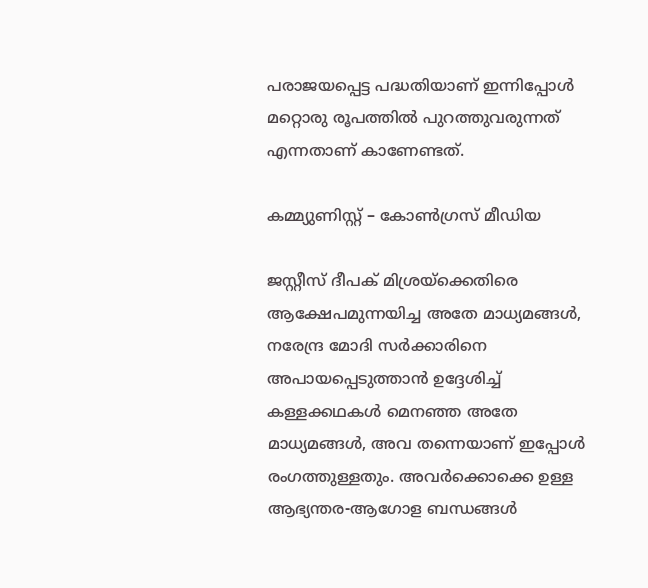പരാജയപ്പെട്ട പദ്ധതിയാണ് ഇന്നിപ്പോള്‍ മറ്റൊരു രൂപത്തില്‍ പുറത്തുവരുന്നത് എന്നതാണ് കാണേണ്ടത്.

കമ്മ്യുണിസ്റ്റ് – കോണ്‍ഗ്രസ് മീഡിയ

ജസ്റ്റീസ് ദീപക് മിശ്രയ്‌ക്കെതിരെ ആക്ഷേപമുന്നയിച്ച അതേ മാധ്യമങ്ങള്‍, നരേന്ദ്ര മോദി സര്‍ക്കാരിനെ അപായപ്പെടുത്താന്‍ ഉദ്ദേശിച്ച് കള്ളക്കഥകള്‍ മെനഞ്ഞ അതേ മാധ്യമങ്ങള്‍, അവ തന്നെയാണ് ഇപ്പോള്‍ രംഗത്തുള്ളതും. അവര്‍ക്കൊക്കെ ഉള്ള ആഭ്യന്തര-ആഗോള ബന്ധങ്ങള്‍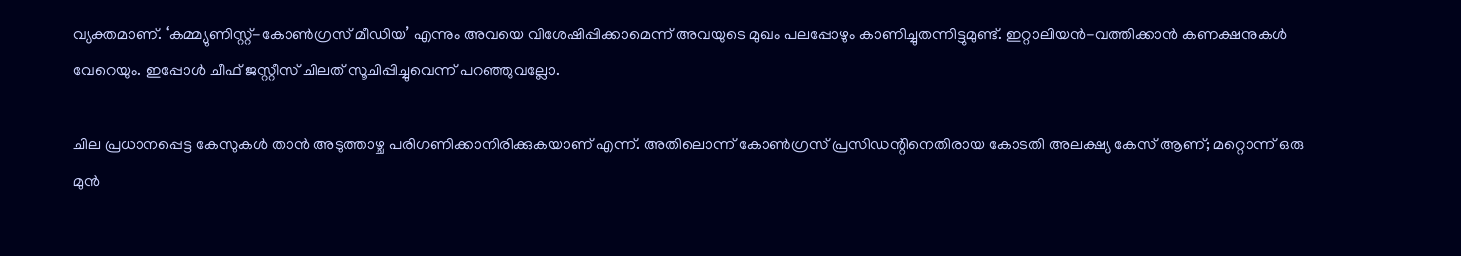വ്യക്തമാണ്. ‘കമ്മ്യുണിസ്റ്റ്-കോണ്‍ഗ്രസ് മീഡിയ’ എന്നും അവയെ വിശേഷിപ്പിക്കാമെന്ന് അവയുടെ മുഖം പലപ്പോഴും കാണിച്ചുതന്നിട്ടുമുണ്ട്. ഇറ്റാലിയന്‍-വത്തിക്കാന്‍ കണക്ഷനുകള്‍ വേറെയും. ഇപ്പോള്‍ ചീഫ് ജസ്റ്റീസ് ചിലത് സൂചിപ്പിച്ചുവെന്ന് പറഞ്ഞുവല്ലോ.

ചില പ്രധാനപ്പെട്ട കേസുകള്‍ താന്‍ അടുത്താഴ്ച പരിഗണിക്കാനിരിക്കുകയാണ് എന്ന്. അതിലൊന്ന് കോണ്‍ഗ്രസ് പ്രസിഡന്റിനെതിരായ കോടതി അലക്ഷ്യ കേസ് ആണ്; മറ്റൊന്ന് ഒരു മുന്‍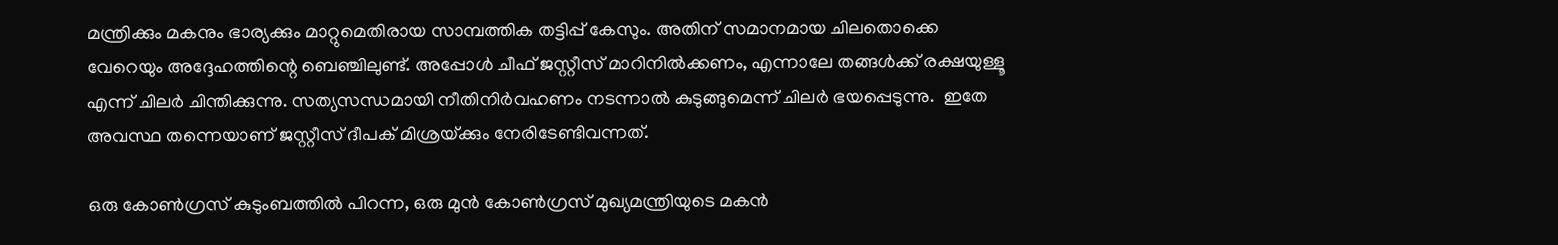മന്ത്രിക്കും മകനും ഭാര്യക്കും മാറ്റുമെതിരായ സാമ്പത്തിക തട്ടിപ്പ് കേസും. അതിന് സമാനമായ ചിലതൊക്കെ വേറെയും അദ്ദേഹത്തിന്റെ ബെഞ്ചിലുണ്ട്. അപ്പോള്‍ ചീഫ് ജസ്റ്റീസ് മാറിനില്‍ക്കണം, എന്നാലേ തങ്ങള്‍ക്ക് രക്ഷയുള്ളൂ എന്ന് ചിലര്‍ ചിന്തിക്കുന്നു. സത്യസന്ധമായി നീതിനിര്‍വഹണം നടന്നാല്‍ കുടുങ്ങുമെന്ന് ചിലര്‍ ഭയപ്പെടുന്നു.  ഇതേ അവസ്ഥ തന്നെയാണ് ജസ്റ്റീസ് ദീപക് മിശ്രയ്‌ക്കും നേരിടേണ്ടിവന്നത്.

ഒരു കോണ്‍ഗ്രസ് കുടുംബത്തില്‍ പിറന്ന, ഒരു മുന്‍ കോണ്‍ഗ്രസ് മുഖ്യമന്ത്രിയുടെ മകന്‍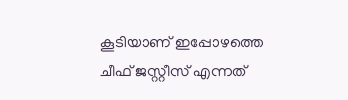കൂടിയാണ് ഇപ്പോഴത്തെ ചീഫ് ജസ്റ്റീസ് എന്നത്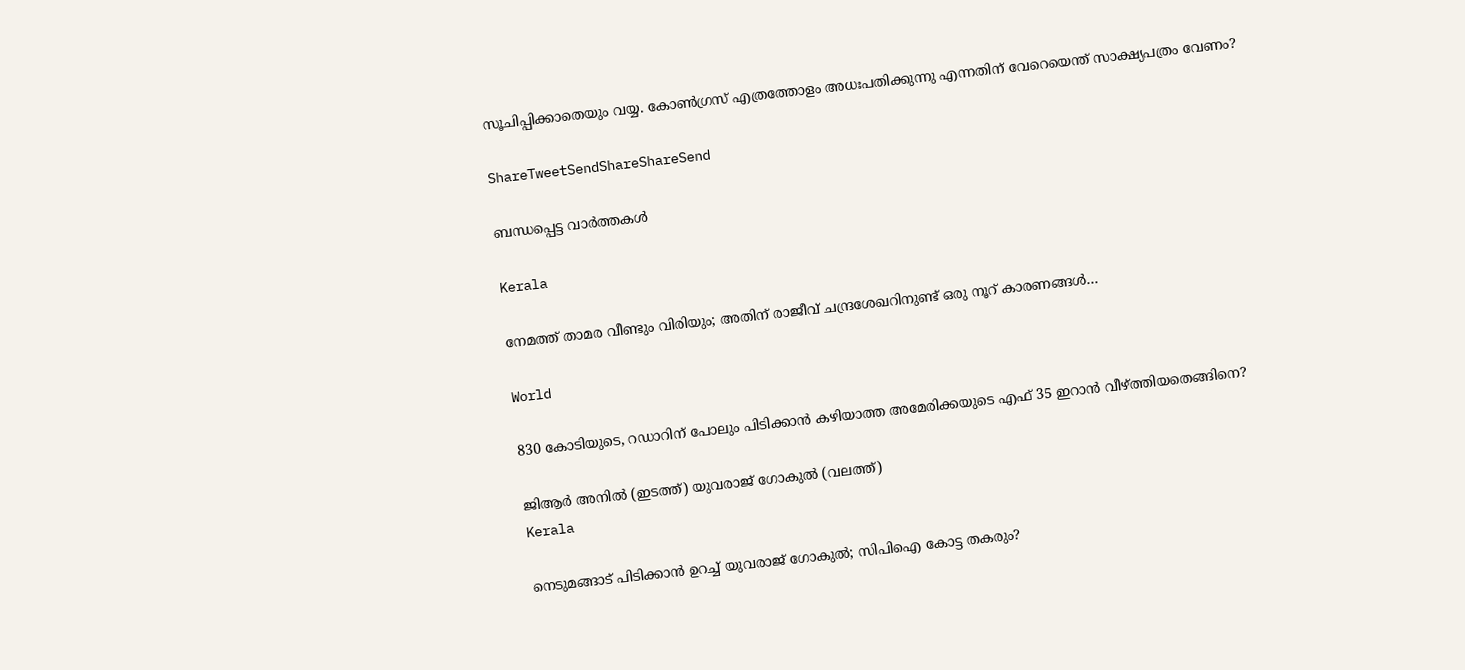സൂചിപ്പിക്കാതെയും വയ്യ. കോണ്‍ഗ്രസ് എത്രത്തോളം അധഃപതിക്കുന്നു എന്നതിന് വേറെയെന്ത് സാക്ഷ്യപത്രം വേണം?

ShareTweetSendShareShareSend

ബന്ധപ്പെട്ട വാര്‍ത്തകള്‍

Kerala

നേമത്ത് താമര വീണ്ടും വിരിയും; അതിന് രാജീവ് ചന്ദ്രശേഖറിനുണ്ട് ഒരു നൂറ് കാരണങ്ങള്‍…

World

830 കോടിയുടെ, റഡാറിന് പോലും പിടിക്കാന്‍ കഴിയാത്ത അമേരിക്കയുടെ എഫ് 35 ഇറാന്‍ വീഴ്‌ത്തിയതെങ്ങിനെ?

ജിആര്‍ അനില്‍ (ഇടത്ത്) യുവരാജ് ഗോകുല്‍ (വലത്ത്)
Kerala

നെടുമങ്ങാട് പിടിക്കാന്‍ ഉറച്ച് യുവരാജ് ഗോകുല്‍; സിപിഐ കോട്ട തകരും?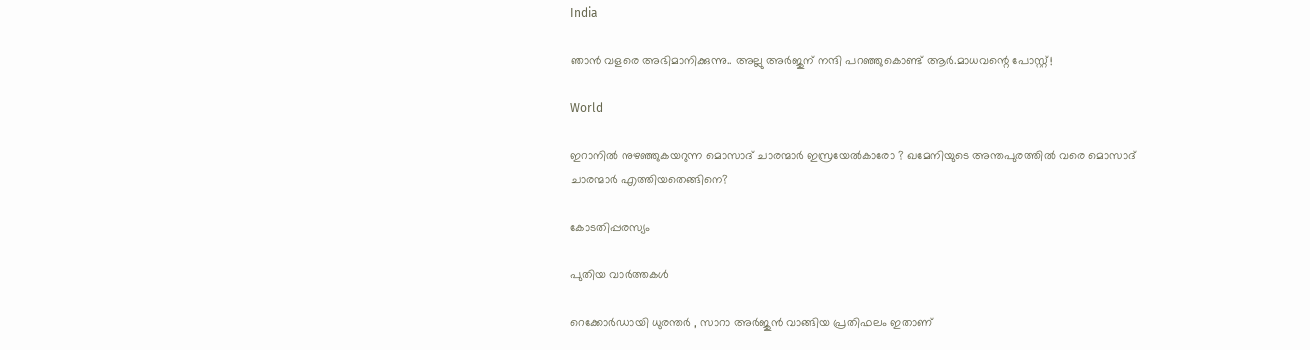India

ഞാൻ വളരെ അഭിമാനിക്കുന്നു.. അല്ലു അർജുന് നന്ദി പറഞ്ഞുകൊണ്ട് ആർ.മാധവന്റെ പോസ്റ്റ്!

World

ഇറാനില്‍ നുഴഞ്ഞുകയറുന്ന മൊസാദ് ചാരന്മാര്‍ ഇസ്രയേല്‍കാരോ ? ഖമേനിയുടെ അന്തപുരത്തില്‍ വരെ മൊസാദ് ചാരന്മാര്‍ എത്തിയതെങ്ങിനെ?

കോടതിപ്പരസ്യം

പുതിയ വാര്‍ത്തകള്‍

റെക്കോർഡായി ധുരന്തർ , സാറാ അർജുൻ വാങ്ങിയ പ്രതിഫലം ഇതാണ്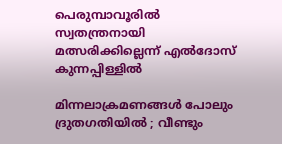പെരുമ്പാവൂരില്‍ സ്വതന്ത്രനായി മത്സരിക്കില്ലെന്ന് എല്‍ദോസ് കുന്നപ്പിള്ളില്‍

മിന്നലാക്രമണങ്ങൾ പോലും ദ്രുതഗതിയിൽ ; വീണ്ടും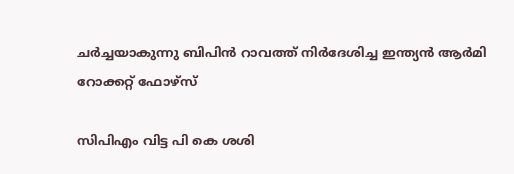ചർച്ചയാകുന്നു ബിപിൻ റാവത്ത് നിർദേശിച്ച ഇന്ത്യൻ ആർമി റോക്കറ്റ് ഫോഴ്‌സ്

സിപിഎം വിട്ട പി കെ ശശി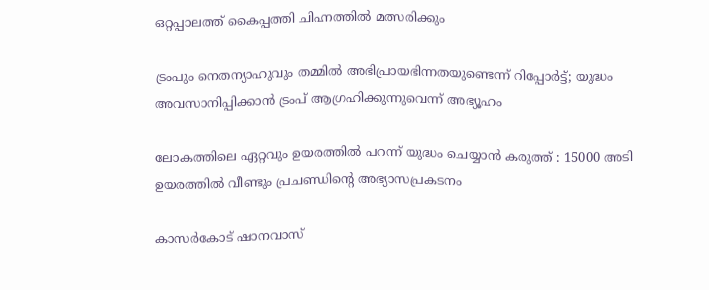ഒറ്റപ്പാലത്ത് കൈപ്പത്തി ചിഹ്നത്തില്‍ മത്സരിക്കും

ട്രംപും നെതന്യാഹുവും തമ്മിൽ അഭിപ്രായഭിന്നതയുണ്ടെന്ന് റിപ്പോര്‍ട്ട്; യുദ്ധം അവസാനിപ്പിക്കാൻ ട്രംപ് ആഗ്രഹിക്കുന്നുവെന്ന് അഭ്യൂഹം

ലോകത്തിലെ ഏറ്റവും ഉയരത്തിൽ പറന്ന് യുദ്ധം ചെയ്യാൻ കരുത്ത് : 15000 അടി ഉയരത്തിൽ വീണ്ടും പ്രചണ്ഡിന്റെ അഭ്യാസപ്രകടനം

കാസര്‍കോട് ഷാനവാസ്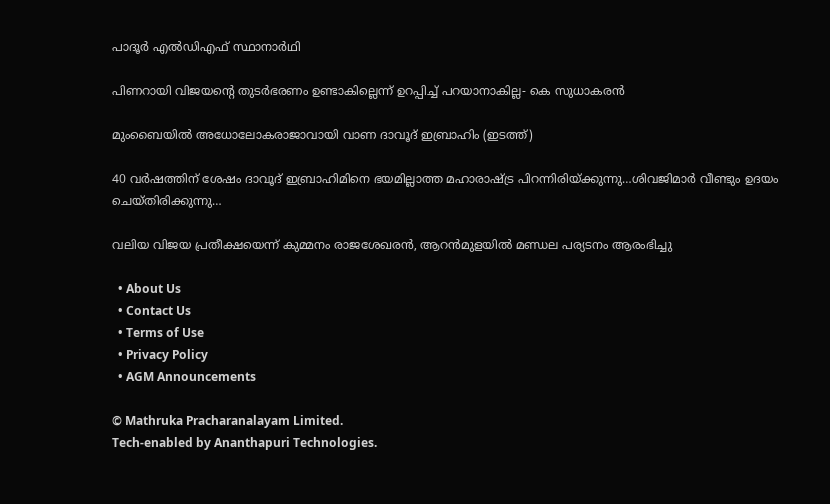പാദൂര്‍ എല്‍ഡിഎഫ് സ്ഥാനാര്‍ഥി

പിണറായി വിജയന്റെ തുടര്‍ഭരണം ഉണ്ടാകില്ലെന്ന് ഉറപ്പിച്ച് പറയാനാകില്ല- കെ സുധാകരന്‍

മുംബൈയില്‍ അധോലോകരാജാവായി വാണ ദാവൂദ് ഇബ്രാഹിം (ഇടത്ത്)

40 വര്‍ഷത്തിന് ശേഷം ദാവൂദ് ഇബ്രാഹിമിനെ ഭയമില്ലാത്ത മഹാരാഷ്‌ട്ര പിറന്നിരിയ്‌ക്കുന്നു…ശിവജിമാര്‍ വീണ്ടും ഉദയം ചെയ്തിരിക്കുന്നു…

വലിയ വിജയ പ്രതീക്ഷയെന്ന് കുമ്മനം രാജശേഖരന്‍, ആറന്‍മുളയില്‍ മണ്ഡല പര്യടനം ആരംഭിച്ചു

  • About Us
  • Contact Us
  • Terms of Use
  • Privacy Policy
  • AGM Announcements

© Mathruka Pracharanalayam Limited.
Tech-enabled by Ananthapuri Technologies.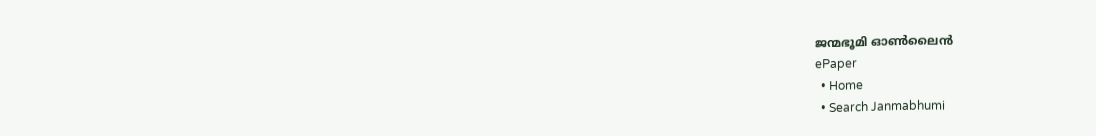ജന്മഭൂമി ഓണ്‍ലൈന്‍
ePaper
  • Home
  • Search Janmabhumi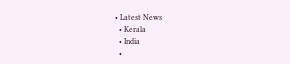• Latest News
  • Kerala
  • India
  •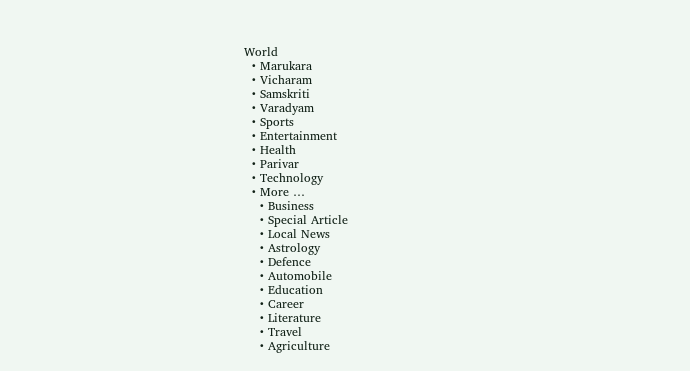World
  • Marukara
  • Vicharam
  • Samskriti
  • Varadyam
  • Sports
  • Entertainment
  • Health
  • Parivar
  • Technology
  • More …
    • Business
    • Special Article
    • Local News
    • Astrology
    • Defence
    • Automobile
    • Education
    • Career
    • Literature
    • Travel
    • Agriculture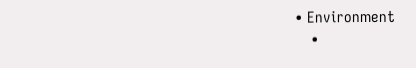• Environment
    •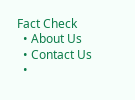Fact Check
  • About Us
  • Contact Us
  •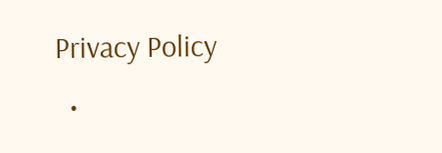Privacy Policy
  •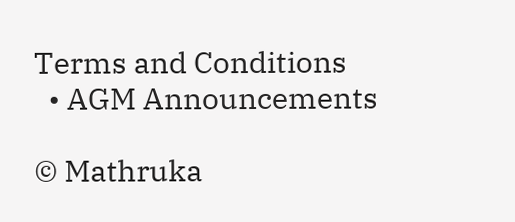Terms and Conditions
  • AGM Announcements

© Mathruka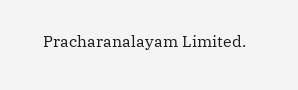Pracharanalayam Limited.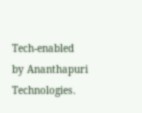Tech-enabled by Ananthapuri Technologies.